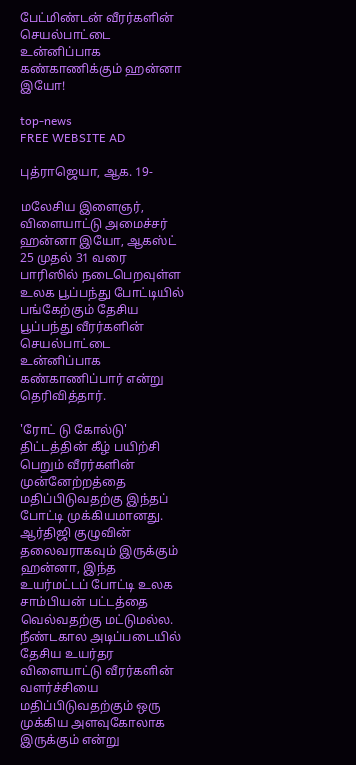பேட்மிண்டன் வீரர்களின் செயல்பாட்டை உன்னிப்பாக கண்காணிக்கும் ஹன்னா இயோ!

top-news
FREE WEBSITE AD

புத்ராஜெயா, ஆக. 19-

மலேசிய இளைஞர், விளையாட்டு அமைச்சர் ஹன்னா இயோ, ஆகஸ்ட் 25 முதல் 31 வரை பாரிஸில் நடைபெறவுள்ள உலக பூப்பந்து போட்டியில் பங்கேற்கும் தேசிய பூப்பந்து வீரர்களின் செயல்பாட்டை உன்னிப்பாக கண்காணிப்பார் என்று தெரிவித்தார்.

'ரோட் டு கோல்டு' திட்டத்தின் கீழ் பயிற்சி பெறும் வீரர்களின் முன்னேற்றத்தை மதிப்பிடுவதற்கு இந்தப் போட்டி முக்கியமானது. ஆர்திஜி குழுவின் தலைவராகவும் இருக்கும் ஹன்னா, இந்த உயர்மட்டப் போட்டி உலக சாம்பியன் பட்டத்தை வெல்வதற்கு மட்டுமல்ல. நீண்டகால அடிப்படையில் தேசிய உயர்தர விளையாட்டு வீரர்களின் வளர்ச்சியை மதிப்பிடுவதற்கும் ஒரு முக்கிய அளவுகோலாக இருக்கும் என்று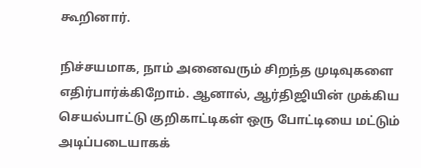கூறினார்.

நிச்சயமாக, நாம் அனைவரும் சிறந்த முடிவுகளை எதிர்பார்க்கிறோம். ஆனால், ஆர்திஜியின் முக்கிய செயல்பாட்டு குறிகாட்டிகள் ஒரு போட்டியை மட்டும் அடிப்படையாகக்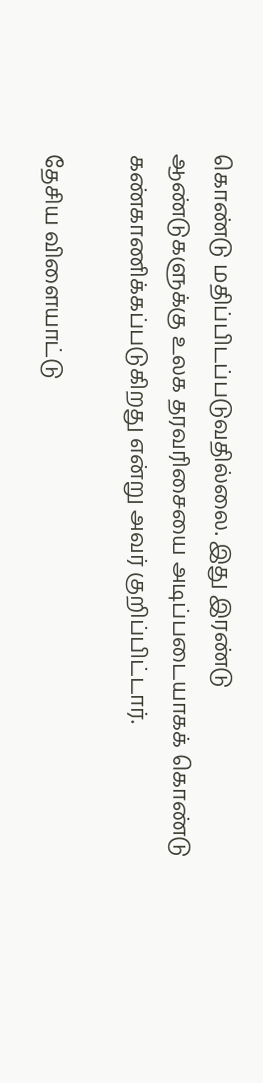கொண்டு மதிப்பிடப்படுவதில்லை. இது இரண்டு ஆண்டுகளுக்கு உலக தரவரிசையை அடிப்படையாகக் கொண்டு கண்காணிக்கப்படுகிறது என்று அவர் குறிப்பிட்டார்.

தேசிய விளையாட்டு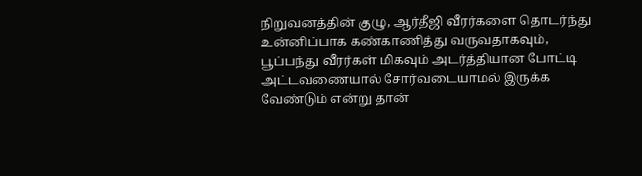நிறுவனத்தின் குழு, ஆர்தீஜி வீரர்களை தொடர்ந்து உன்னிப்பாக கண்காணித்து வருவதாகவும், பூப்பந்து வீரர்கள் மிகவும் அடர்த்தியான போட்டி அட்டவணையால் சோர்வடையாமல் இருக்க வேண்டும் என்று தான்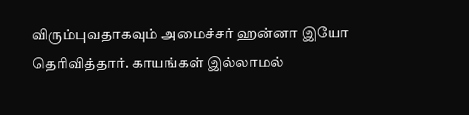விரும்புவதாகவும் அமைச்சர் ஹன்னா இயோ தெரிவித்தார். காயங்கள் இல்லாமல்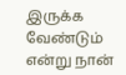இருக்க வேண்டும் என்று நான்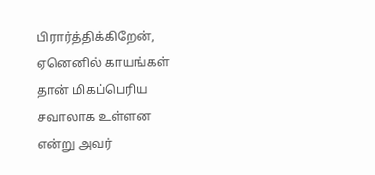பிரார்த்திக்கிறேன், ஏனெனில் காயங்கள் தான் மிகப்பெரிய சவாலாக உள்ளன என்று அவர்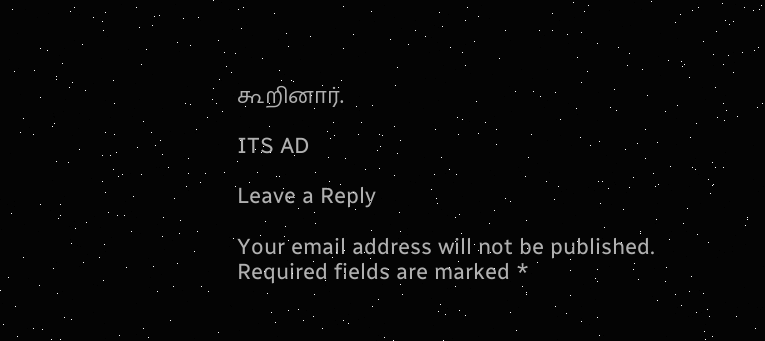கூறினார்.

ITS AD

Leave a Reply

Your email address will not be published. Required fields are marked *